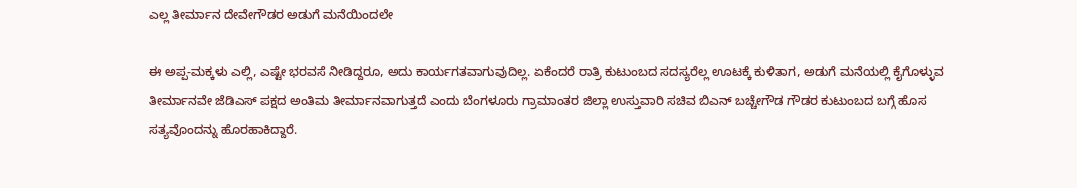ಎಲ್ಲ ತೀರ್ಮಾನ ದೇವೇಗೌಡರ ಅಡುಗೆ ಮನೆಯಿಂದಲೇ

ಈ ಅಪ್ಪ-ಮಕ್ಕಳು ಎಲ್ಲಿ, ಎಷ್ಟೇ ಭರವಸೆ ನೀಡಿದ್ದರೂ, ಅದು ಕಾರ್ಯಗತವಾಗುವುದಿಲ್ಲ. ಏಕೆಂದರೆ ರಾತ್ರಿ ಕುಟುಂಬದ ಸದಸ್ಯರೆಲ್ಲ ಊಟಕ್ಕೆ ಕುಳಿತಾಗ, ಅಡುಗೆ ಮನೆಯಲ್ಲಿ ಕೈಗೊಳ್ಳುವ ತೀರ್ಮಾನವೇ ಜೆಡಿಎಸ್ ಪಕ್ಷದ ಅಂತಿಮ ತೀರ್ಮಾನವಾಗುತ್ತದೆ ಎಂದು ಬೆಂಗಳೂರು ಗ್ರಾಮಾಂತರ ಜಿಲ್ಲಾ ಉಸ್ತುವಾರಿ ಸಚಿವ ಬಿಎನ್ ಬಚ್ಚೇಗೌಡ ಗೌಡರ ಕುಟುಂಬದ ಬಗ್ಗೆ ಹೊಸ ಸತ್ಯವೊಂದನ್ನು ಹೊರಹಾಕಿದ್ದಾರೆ.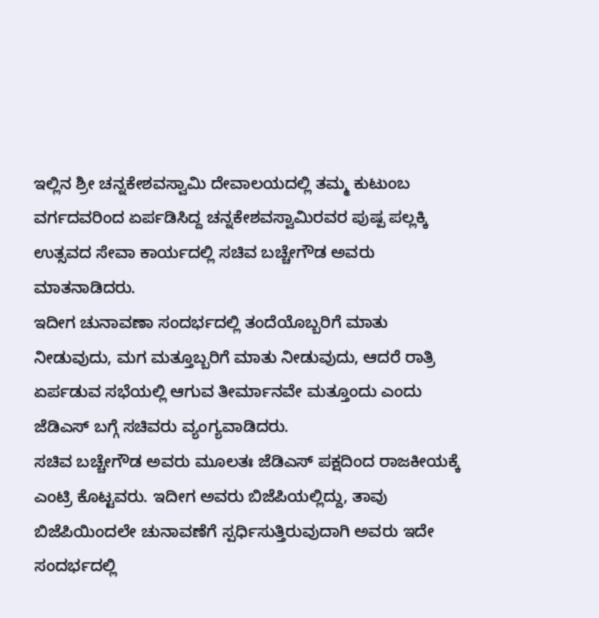ಇಲ್ಲಿನ ಶ್ರೀ ಚನ್ನಕೇಶವಸ್ವಾಮಿ ದೇವಾಲಯದಲ್ಲಿ ತಮ್ಮ ಕುಟುಂಬ ವರ್ಗದವರಿಂದ ಏರ್ಪಡಿಸಿದ್ದ ಚನ್ನಕೇಶವಸ್ವಾಮಿರವರ ಪುಷ್ಪ ಪಲ್ಲಕ್ಕಿ ಉತ್ಸವದ ಸೇವಾ ಕಾರ್ಯದಲ್ಲಿ ಸಚಿವ ಬಚ್ಚೇಗೌಡ ಅವರು ಮಾತನಾಡಿದರು.
ಇದೀಗ ಚುನಾವಣಾ ಸಂದರ್ಭದಲ್ಲಿ ತಂದೆಯೊಬ್ಬರಿಗೆ ಮಾತು ನೀಡುವುದು, ಮಗ ಮತ್ತೂಬ್ಬರಿಗೆ ಮಾತು ನೀಡುವುದು, ಆದರೆ ರಾತ್ರಿ ಏರ್ಪಡುವ ಸಭೆಯಲ್ಲಿ ಆಗುವ ತೀರ್ಮಾನವೇ ಮತ್ತೂಂದು ಎಂದು ಜೆಡಿಎಸ್ ಬಗ್ಗೆ ಸಚಿವರು ವ್ಯಂಗ್ಯವಾಡಿದರು.
ಸಚಿವ ಬಚ್ಚೇಗೌಡ ಅವರು ಮೂಲತಃ ಜೆಡಿಎಸ್ ಪಕ್ಷದಿಂದ ರಾಜಕೀಯಕ್ಕೆ ಎಂಟ್ರಿ ಕೊಟ್ಟವರು. ಇದೀಗ ಅವರು ಬಿಜೆಪಿಯಲ್ಲಿದ್ದು, ತಾವು ಬಿಜೆಪಿಯಿಂದಲೇ ಚುನಾವಣೆಗೆ ಸ್ಪರ್ಧಿಸುತ್ತಿರುವುದಾಗಿ ಅವರು ಇದೇ ಸಂದರ್ಭದಲ್ಲಿ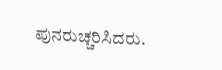ಪುನರುಚ್ಚರಿಸಿದರು.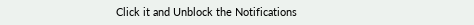Click it and Unblock the Notifications